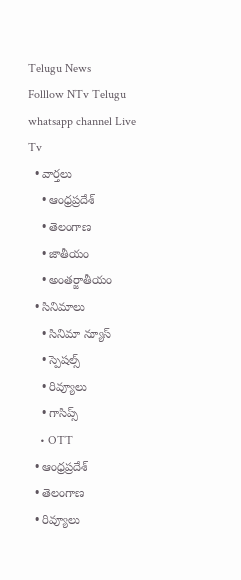Telugu News
Folllow NTv Telugu whatsapp channel Live Tv
  • వార్తలు
    • ఆంధ్రప్రదేశ్
    • తెలంగాణ
    • జాతీయం
    • అంతర్జాతీయం
  • సినిమాలు
    • సినిమా న్యూస్
    • స్పెషల్స్
    • రివ్యూలు
    • గాసిప్స్
    • OTT
  • ఆంధ్రప్రదేశ్
  • తెలంగాణ
  • రివ్యూలు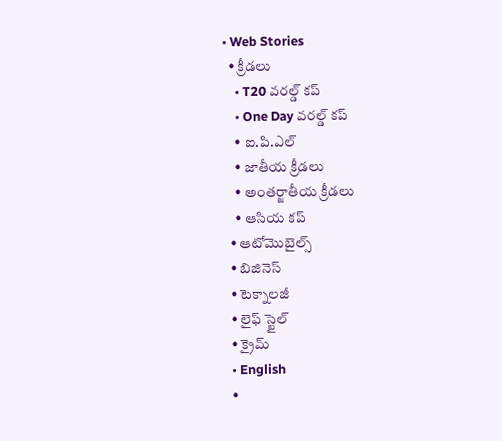• Web Stories
  • క్రీడలు
    • T20 వరల్డ్ కప్
    • One Day వరల్డ్ కప్
    • ఐ.పి.ఎల్
    • జాతీయ క్రీడలు
    • అంతర్జాతీయ క్రీడలు
    • ఆసియ కప్
  • ఆటోమొబైల్స్
  • బిజినెస్‌
  • టెక్నాలజీ
  • లైఫ్ స్టైల్
  • క్రైమ్
  • English
  •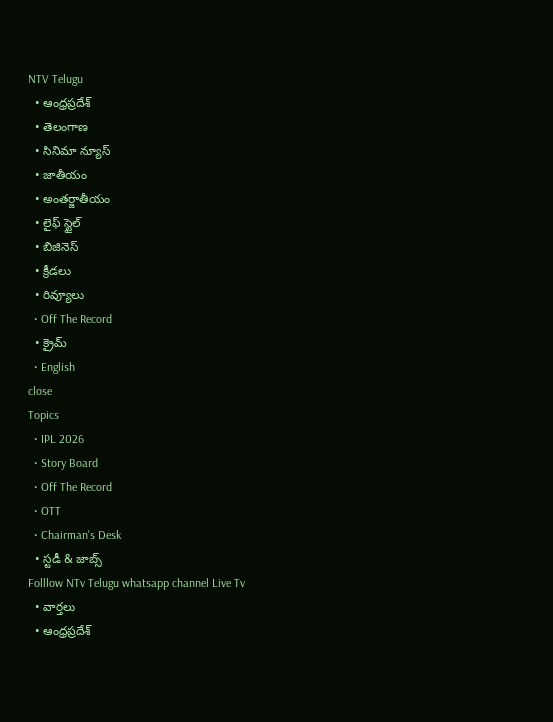NTV Telugu
  • ఆంధ్రప్రదేశ్
  • తెలంగాణ
  • సినిమా న్యూస్
  • జాతీయం
  • అంతర్జాతీయం
  • లైఫ్ స్టైల్
  • బిజినెస్‌
  • క్రీడలు
  • రివ్యూలు
  • Off The Record
  • క్రైమ్
  • English
close
Topics
  • IPL 2026
  • Story Board
  • Off The Record
  • OTT
  • Chairman's Desk
  • స్టడీ & జాబ్స్
Folllow NTv Telugu whatsapp channel Live Tv
  • వార్తలు
  • ఆంధ్రప్రదేశ్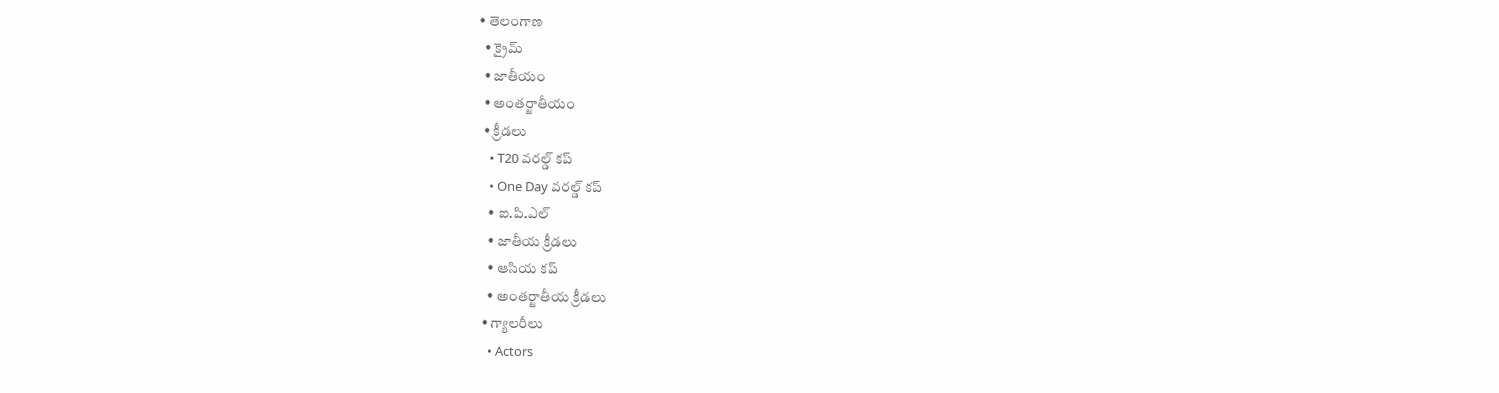• తెలంగాణ
  • క్రైమ్
  • జాతీయం
  • అంతర్జాతీయం
  • క్రీడలు
    • T20 వరల్డ్ కప్
    • One Day వరల్డ్ కప్
    • ఐ.పి.ఎల్
    • జాతీయ క్రీడలు
    • ఆసియ కప్
    • అంతర్జాతీయ క్రీడలు
  • గ్యాలరీలు
    • Actors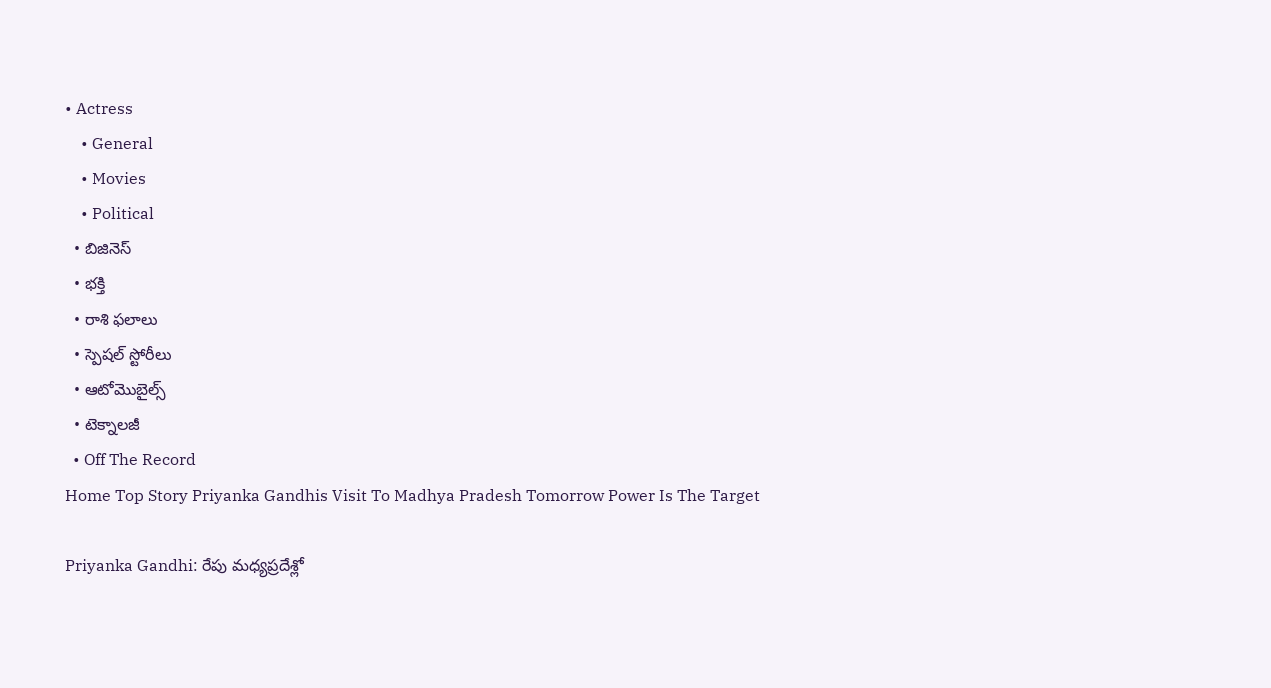• Actress
    • General
    • Movies
    • Political
  • బిజినెస్‌
  • భక్తి
  • రాశి ఫలాలు
  • స్పెషల్‌ స్టోరీలు
  • ఆటోమొబైల్స్
  • టెక్నాలజీ
  • Off The Record
Home Top Story Priyanka Gandhis Visit To Madhya Pradesh Tomorrow Power Is The Target

Priyanka Gandhi: రేపు మధ్యప్రదేశ్లో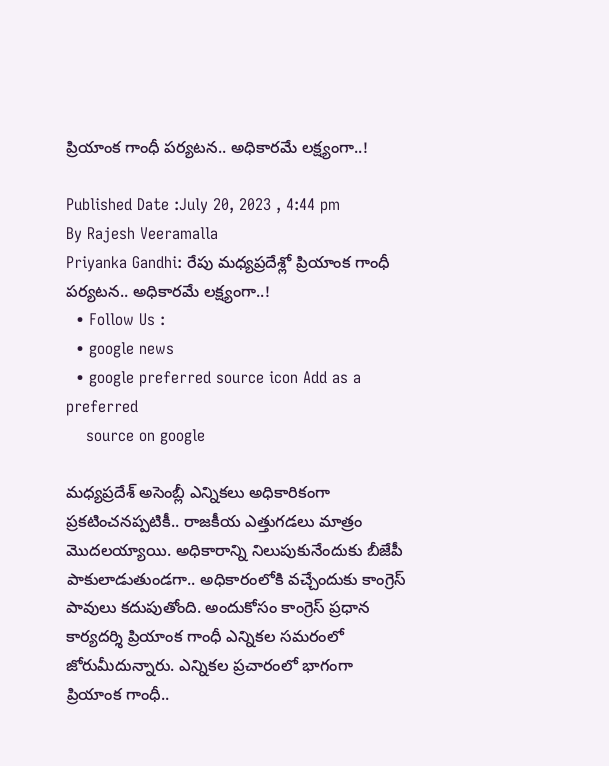ప్రియాంక గాంధీ పర్యటన.. అధికారమే లక్ష్యంగా..!

Published Date :July 20, 2023 , 4:44 pm
By Rajesh Veeramalla
Priyanka Gandhi: రేపు మధ్యప్రదేశ్లో ప్రియాంక గాంధీ పర్యటన.. అధికారమే లక్ష్యంగా..!
  • Follow Us :
  • google news
  • google preferred source icon Add as a preferred
    source on google

మధ్యప్రదేశ్ అసెంబ్లీ ఎన్నికలు అధికారికంగా ప్రకటించనప్పటికీ.. రాజకీయ ఎత్తుగడలు మాత్రం మొదలయ్యాయి. అధికారాన్ని నిలుపుకునేందుకు బీజేపీ పాకులాడుతుండగా.. అధికారంలోకి వచ్చేందుకు కాంగ్రెస్ పావులు కదుపుతోంది. అందుకోసం కాంగ్రెస్‌ ప్రధాన కార్యదర్శి ప్రియాంక గాంధీ ఎన్నికల సమరంలో జోరుమీదున్నారు. ఎన్నికల ప్రచారంలో భాగంగా ప్రియాంక గాంధీ..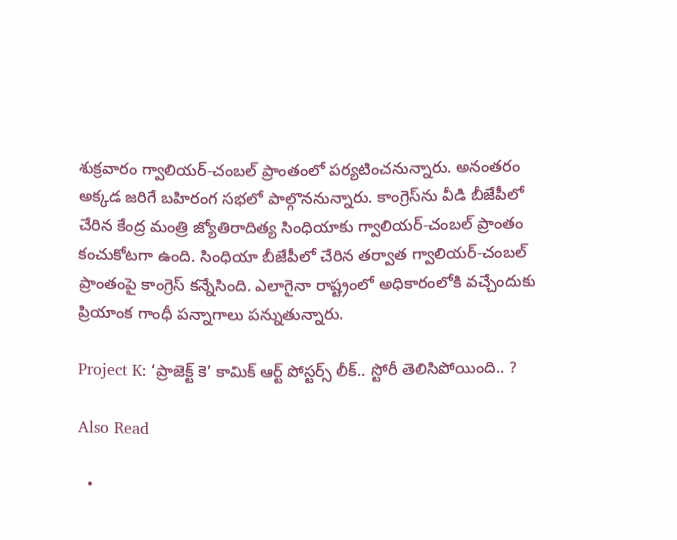శుక్రవారం గ్వాలియర్-చంబల్ ప్రాంతంలో పర్యటించనున్నారు. అనంతరం అక్కడ జరిగే బహిరంగ సభలో పాల్గొననున్నారు. కాంగ్రెస్‌ను వీడి బీజేపీలో చేరిన కేంద్ర మంత్రి జ్యోతిరాదిత్య సింధియాకు గ్వాలియర్-చంబల్ ప్రాంతం కంచుకోటగా ఉంది. సింధియా బీజేపీలో చేరిన తర్వాత గ్వాలియర్-చంబల్ ప్రాంతంపై కాంగ్రెస్ కన్నేసింది. ఎలాగైనా రాష్ట్రంలో అధికారంలోకి వచ్చేందుకు ప్రియాంక గాంధీ పన్నాగాలు పన్నుతున్నారు.

Project K: ‘ప్రాజెక్ట్ కె’ కామిక్ ఆర్ట్ పోస్టర్స్ లీక్.. స్టోరీ తెలిసిపోయింది.. ?

Also Read

  •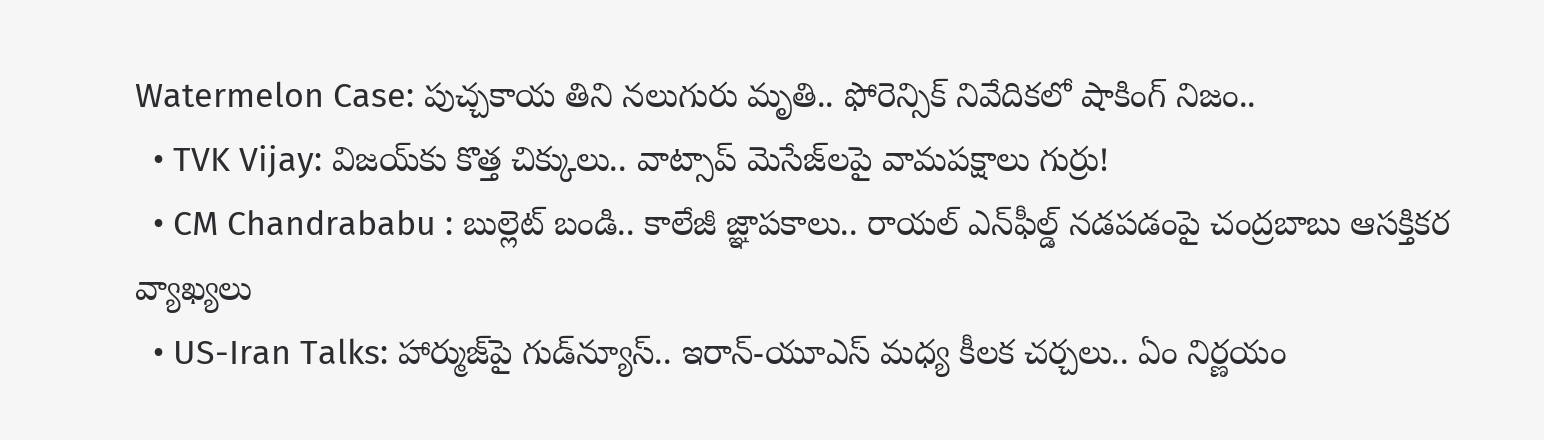Watermelon Case: పుచ్చకాయ తిని నలుగురు మృతి.. ఫోరెన్సిక్ నివేదికలో షాకింగ్ నిజం..
  • TVK Vijay: విజయ్‌కు కొత్త చిక్కులు.. వాట్సాప్ మెసేజ్‌లపై వామపక్షాలు గుర్రు!
  • CM Chandrababu : బుల్లెట్ బండి.. కాలేజీ జ్ఞాపకాలు.. రాయల్ ఎన్‌ఫీల్డ్ నడపడంపై చంద్రబాబు ఆసక్తికర వ్యాఖ్యలు
  • US-Iran Talks: హార్ముజ్‌పై గుడ్‌న్యూస్.. ఇరాన్-యూఎస్ మధ్య కీలక చర్చలు.. ఏం నిర్ణయం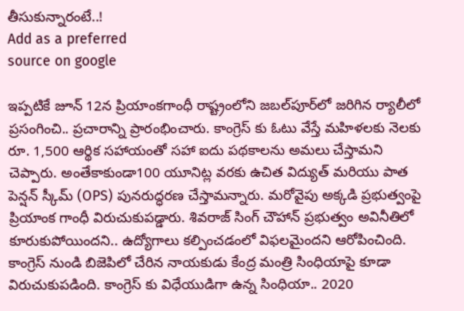తీసుకున్నారంటే..!
Add as a preferred
source on google

ఇప్పటికే జూన్ 12న ప్రియాంకగాంధీ రాష్ట్రంలోని జబల్‌పూర్‌లో జరిగిన ర్యాలీలో ప్రసంగించి.. ప్రచారాన్ని ప్రారంభించారు. కాంగ్రెస్ కు ఓటు వేస్తే మహిళలకు నెలకు రూ. 1,500 ఆర్థిక సహాయంతో సహా ఐదు పథకాలను అమలు చేస్తామని చెప్పారు. అంతేకాకుండా100 యూనిట్ల వరకు ఉచిత విద్యుత్ మరియు పాత పెన్షన్ స్కీమ్ (OPS) పునరుద్ధరణ చేస్తామన్నారు. మరోవైపు అక్కడి ప్రభుత్వంపై ప్రియాంక గాంధీ విరుచుకుపడ్డారు. శివరాజ్ సింగ్ చౌహాన్ ప్రభుత్వం అవినీతిలో కూరుకుపోయిందని.. ఉద్యోగాలు కల్పించడంలో విఫలమైందని ఆరోపించింది. కాంగ్రెస్‌ నుండి బిజెపిలో చేరిన నాయకుడు కేంద్ర మంత్రి సింధియాపై కూడా విరుచుకుపడింది. కాంగ్రెస్ కు విధేయుడిగా ఉన్న సింధియా.. 2020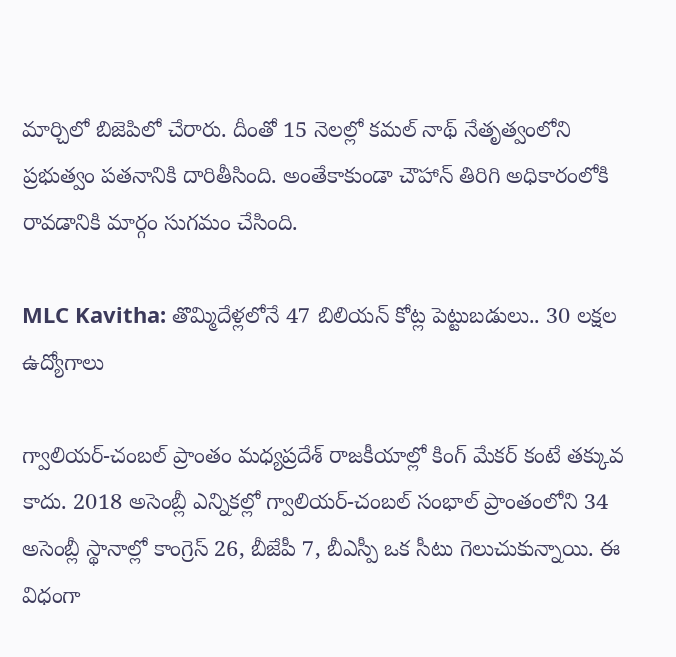మార్చిలో బిజెపిలో చేరారు. దీంతో 15 నెలల్లో కమల్ నాథ్ నేతృత్వంలోని ప్రభుత్వం పతనానికి దారితీసింది. అంతేకాకుండా చౌహాన్ తిరిగి అధికారంలోకి రావడానికి మార్గం సుగమం చేసింది.

MLC Kavitha: తొమ్మిదేళ్లలోనే 47 బిలియన్ కోట్ల పెట్టుబడులు.. 30 లక్షల ఉద్యోగాలు

గ్వాలియర్-చంబల్ ప్రాంతం మధ్యప్రదేశ్ రాజకీయాల్లో కింగ్ మేకర్ కంటే తక్కువ కాదు. 2018 అసెంబ్లీ ఎన్నికల్లో గ్వాలియర్-చంబల్ సంభాల్ ప్రాంతంలోని 34 అసెంబ్లీ స్థానాల్లో కాంగ్రెస్ 26, బీజేపీ 7, బీఎస్పీ ఒక సీటు గెలుచుకున్నాయి. ఈ విధంగా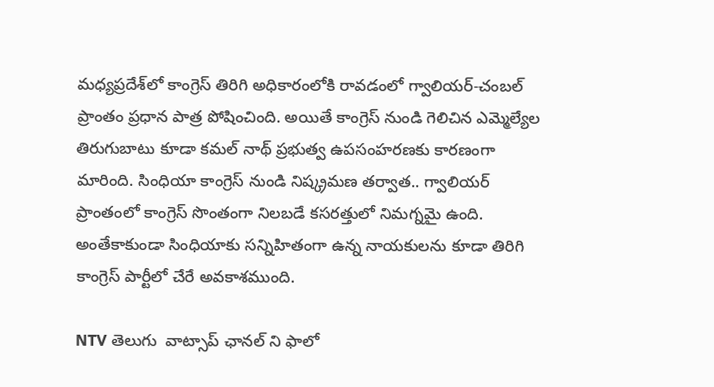మధ్యప్రదేశ్‌లో కాంగ్రెస్ తిరిగి అధికారంలోకి రావడంలో గ్వాలియర్-చంబల్ ప్రాంతం ప్రధాన పాత్ర పోషించింది. అయితే కాంగ్రెస్ నుండి గెలిచిన ఎమ్మెల్యేల తిరుగుబాటు కూడా కమల్ నాథ్ ప్రభుత్వ ఉపసంహరణకు కారణంగా మారింది. సింధియా కాంగ్రెస్ నుండి నిష్క్రమణ తర్వాత.. గ్వాలియర్ ప్రాంతంలో కాంగ్రెస్ సొంతంగా నిలబడే కసరత్తులో నిమగ్నమై ఉంది. అంతేకాకుండా సింధియాకు సన్నిహితంగా ఉన్న నాయకులను కూడా తిరిగి కాంగ్రెస్ పార్టీలో చేరే అవకాశముంది.

NTV తెలుగు  వాట్సాప్ ఛానల్ ని ఫాలో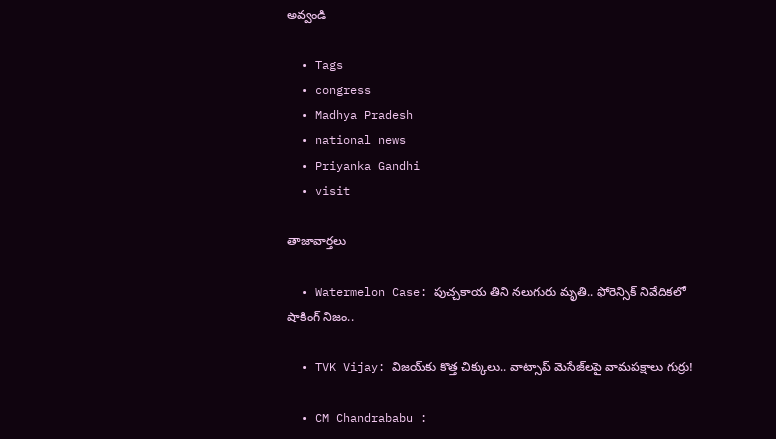అవ్వండి

  • Tags
  • congress
  • Madhya Pradesh
  • national news
  • Priyanka Gandhi
  • visit

తాజావార్తలు

  • Watermelon Case: పుచ్చకాయ తిని నలుగురు మృతి.. ఫోరెన్సిక్ నివేదికలో షాకింగ్ నిజం..

  • TVK Vijay: విజయ్‌కు కొత్త చిక్కులు.. వాట్సాప్ మెసేజ్‌లపై వామపక్షాలు గుర్రు!

  • CM Chandrababu :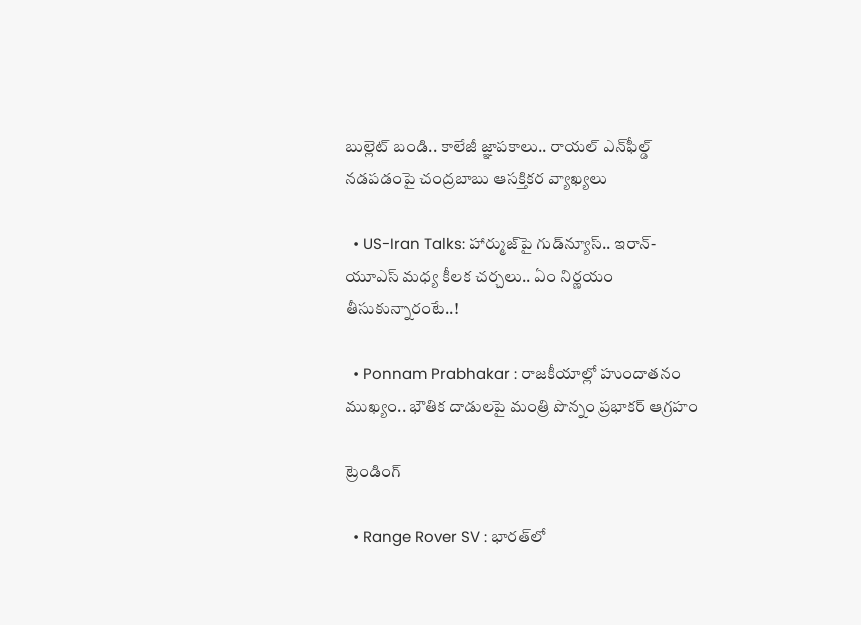బుల్లెట్ బండి.. కాలేజీ జ్ఞాపకాలు.. రాయల్ ఎన్‌ఫీల్డ్ నడపడంపై చంద్రబాబు ఆసక్తికర వ్యాఖ్యలు

  • US-Iran Talks: హార్ముజ్‌పై గుడ్‌న్యూస్.. ఇరాన్-యూఎస్ మధ్య కీలక చర్చలు.. ఏం నిర్ణయం తీసుకున్నారంటే..!

  • Ponnam Prabhakar : రాజకీయాల్లో హుందాతనం ముఖ్యం.. భౌతిక దాడులపై మంత్రి పొన్నం ప్రభాకర్ ఆగ్రహం

ట్రెండింగ్‌

  • Range Rover SV : భారత్‌లో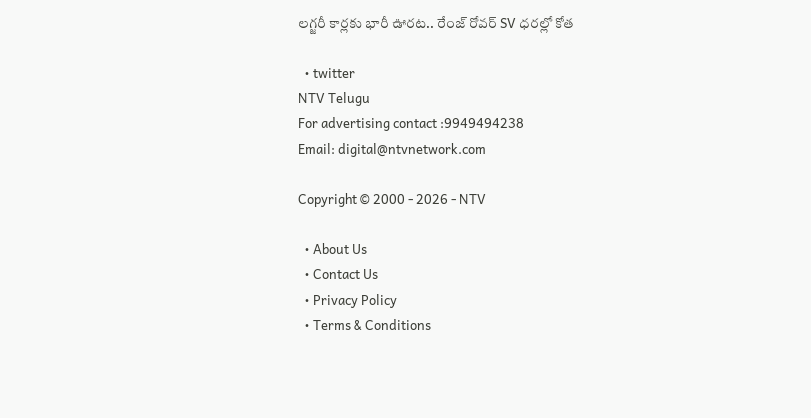లగ్జరీ కార్లకు భారీ ఊరట.. రేంజ్ రోవర్ SV ధరల్లో కోత

  • twitter
NTV Telugu
For advertising contact :9949494238
Email: digital@ntvnetwork.com

Copyright © 2000 - 2026 - NTV

  • About Us
  • Contact Us
  • Privacy Policy
  • Terms & Conditions